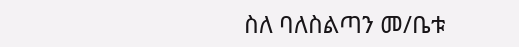ስለ ባለስልጣን መ/ቤቱ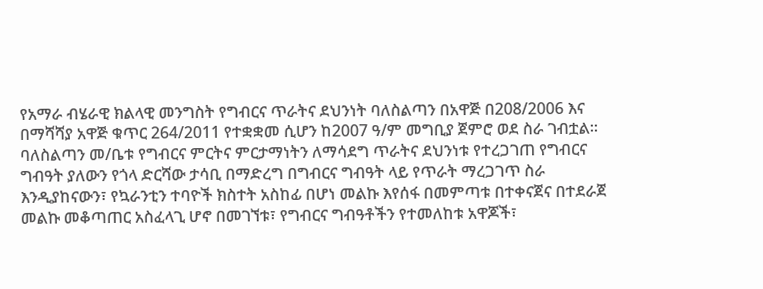የአማራ ብሄራዊ ክልላዊ መንግስት የግብርና ጥራትና ደህንነት ባለስልጣን በአዋጅ በ208/2006 እና በማሻሻያ አዋጅ ቁጥር 264/2011 የተቋቋመ ሲሆን ከ2007 ዓ/ም መግቢያ ጀምሮ ወደ ስራ ገብቷል፡፡ ባለስልጣን መ/ቤቱ የግብርና ምርትና ምርታማነትን ለማሳደግ ጥራትና ደህንነቱ የተረጋገጠ የግብርና ግብዓት ያለውን የጎላ ድርሻው ታሳቢ በማድረግ በግብርና ግብዓት ላይ የጥራት ማረጋገጥ ስራ እንዲያከናውን፣ የኳራንቲን ተባዮች ክስተት አስከፊ በሆነ መልኩ እየሰፋ በመምጣቱ በተቀናጀና በተደራጀ መልኩ መቆጣጠር አስፈላጊ ሆኖ በመገኘቱ፣ የግብርና ግብዓቶችን የተመለከቱ አዋጆች፣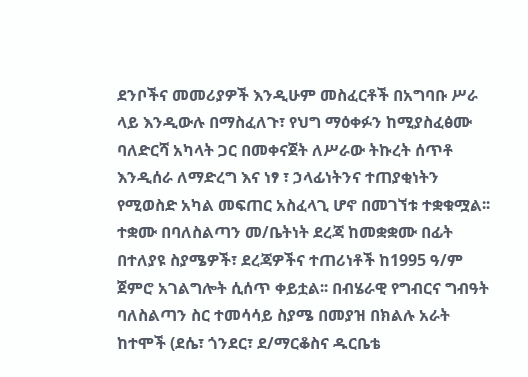ደንቦችና መመሪያዎች እንዲሁም መስፈርቶች በአግባቡ ሥራ ላይ እንዲውሉ በማስፈለጉ፣ የህግ ማዕቀፉን ከሚያስፈፅሙ ባለድርሻ አካላት ጋር በመቀናጀት ለሥራው ትኩረት ሰጥቶ እንዲሰራ ለማድረግ እና ነፃ ፣ ኃላፊነትንና ተጠያቂነትን የሚወስድ አካል መፍጠር አስፈላጊ ሆኖ በመገኘቱ ተቋቁሟል፡፡ ተቋሙ በባለስልጣን መ/ቤትነት ደረጃ ከመቋቋሙ በፊት በተለያዩ ስያሜዎች፣ ደረጃዎችና ተጠሪነቶች ከ1995 ዓ/ም ጀምሮ አገልግሎት ሲሰጥ ቀይቷል፡፡ በብሄራዊ የግብርና ግብዓት ባለስልጣን ስር ተመሳሳይ ስያሜ በመያዝ በክልሉ አራት ከተሞች (ደሴ፣ ጎንደር፣ ደ/ማርቆስና ዱርቤቴ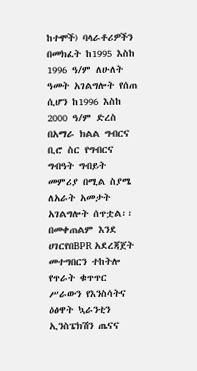ከተሞች) ባላራቶሪዎችን በመክፈት ከ1995 እስከ 1996 ዓ/ም ለሁለት ዓመት አገልግሎት የሰጠ ሲሆን ከ1996 እስከ 2000 ዓ/ም ድረስ በአማራ ክልል ግብርና ቢሮ ስር የግብርና ግብዓት ግብይት መምሪያ በሚል ስያሜ ለአራት አመታት አገልግሎት ሰጥቷል፡፡ በመቀጠልም እንደ ሀገርየበBPR አደረጃጀት መተግበርን ተከትሎ የጥራት ቁጥጥር ሥራውን የእንስሳትና ዕፅዋት ኳራንቲን ኢንስፔክሽን ጤናና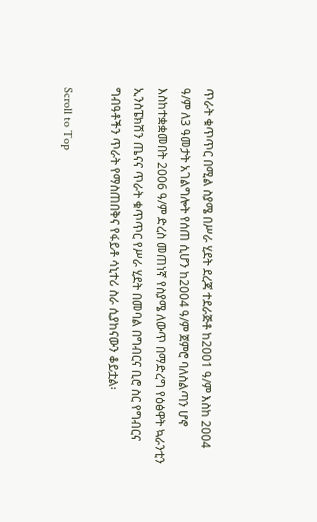ጥራት ቁጥጥር በሚል ስያሜ በሥራ ሂደት ደረጃ ተደራጅቶ ከ2001 ዓ/ም እስከ 2004 ዓ/ም ለ3 ዓመታት አገልግሎት የሰጠ ሲሆን ከ2004 ዓ/ም ጀምሮ ባለስልጣን ሆኖ እስከተቋቋመበት 2006 ዓ/ም ድረስ መጠነኛ የስያሜ ለውጥ በማድረግ የዕፅዋት ኳራንቲን ኢንስፔክሽን ጤናና ጥራት ቁጥጥር የሥራ ሂደት በመባል በግብርና ቢሮ ስር የግብርና ግብዓቶችን ጥራት የማስጠበቅና የፋይቶ ሳኒተሪ ስራ ሲያከናውን ቆይቷል፡

Scroll to Top